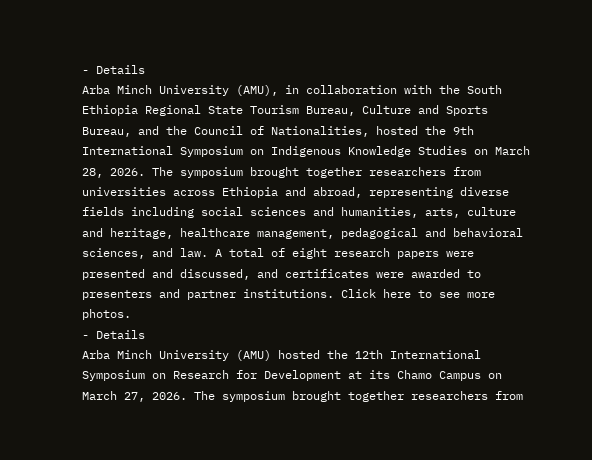- Details
Arba Minch University (AMU), in collaboration with the South Ethiopia Regional State Tourism Bureau, Culture and Sports Bureau, and the Council of Nationalities, hosted the 9th International Symposium on Indigenous Knowledge Studies on March 28, 2026. The symposium brought together researchers from universities across Ethiopia and abroad, representing diverse fields including social sciences and humanities, arts, culture and heritage, healthcare management, pedagogical and behavioral sciences, and law. A total of eight research papers were presented and discussed, and certificates were awarded to presenters and partner institutions. Click here to see more photos.
- Details
Arba Minch University (AMU) hosted the 12th International Symposium on Research for Development at its Chamo Campus on March 27, 2026. The symposium brought together researchers from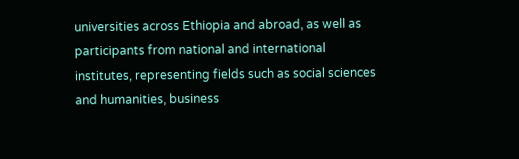universities across Ethiopia and abroad, as well as participants from national and international institutes, representing fields such as social sciences and humanities, business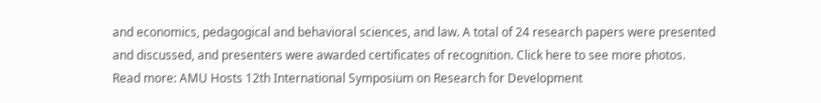and economics, pedagogical and behavioral sciences, and law. A total of 24 research papers were presented and discussed, and presenters were awarded certificates of recognition. Click here to see more photos.
Read more: AMU Hosts 12th International Symposium on Research for Development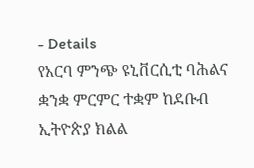- Details
የአርባ ምንጭ ዩኒቨርሲቲ ባሕልና ቋንቋ ምርምር ተቋም ከደቡብ ኢትዮጵያ ክልል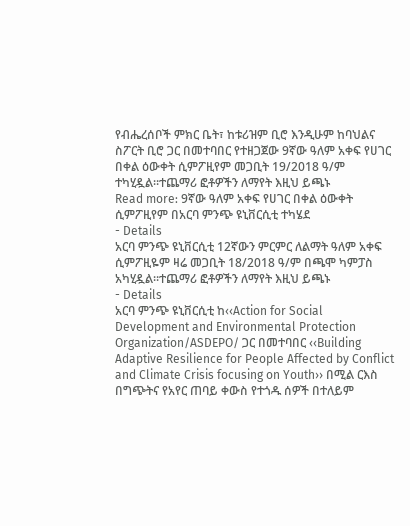የብሔረሰቦች ምክር ቤት፣ ከቱሪዝም ቢሮ እንዲሁም ከባህልና ስፖርት ቢሮ ጋር በመተባበር የተዘጋጀው 9ኛው ዓለም አቀፍ የሀገር በቀል ዕውቀት ሲምፖዚየም መጋቢት 19/2018 ዓ/ም ተካሂዷል።ተጨማሪ ፎቶዎችን ለማየት እዚህ ይጫኑ
Read more: 9ኛው ዓለም አቀፍ የሀገር በቀል ዕውቀት ሲምፖዚየም በአርባ ምንጭ ዩኒቨርሲቲ ተካሄደ
- Details
አርባ ምንጭ ዩኒቨርሲቲ 12ኛውን ምርምር ለልማት ዓለም አቀፍ ሲምፖዚዬም ዛሬ መጋቢት 18/2018 ዓ/ም በጫሞ ካምፓስ አካሂዷል።ተጨማሪ ፎቶዎችን ለማየት እዚህ ይጫኑ
- Details
አርባ ምንጭ ዩኒቨርሲቲ ከ‹‹Action for Social Development and Environmental Protection Organization/ASDEPO/ ጋር በመተባበር ‹‹Building Adaptive Resilience for People Affected by Conflict and Climate Crisis focusing on Youth›› በሚል ርእስ በግጭትና የአየር ጠባይ ቀውስ የተጎዱ ሰዎች በተለይም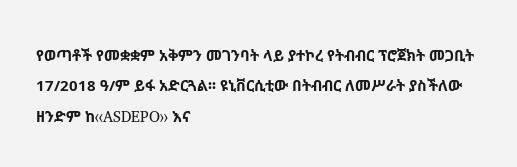የወጣቶች የመቋቋም አቅምን መገንባት ላይ ያተኮረ የትብብር ፕሮጀክት መጋቢት 17/2018 ዓ/ም ይፋ አድርጓል፡፡ ዩኒቨርሲቲው በትብብር ለመሥራት ያስችለው ዘንድም ከ‹‹ASDEPO›› እና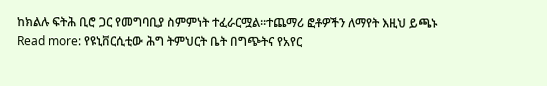ከክልሉ ፍትሕ ቢሮ ጋር የመግባቢያ ስምምነት ተፈራርሟል፡፡ተጨማሪ ፎቶዎችን ለማየት እዚህ ይጫኑ
Read more: የዩኒቨርሲቲው ሕግ ትምህርት ቤት በግጭትና የአየር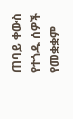ጠባይ ቀውስ የተጎዱ ሰዎች የመቋቋም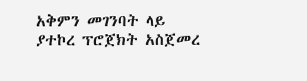አቅምን መገንባት ላይ ያተኮረ ፕሮጀክት አስጀመረ